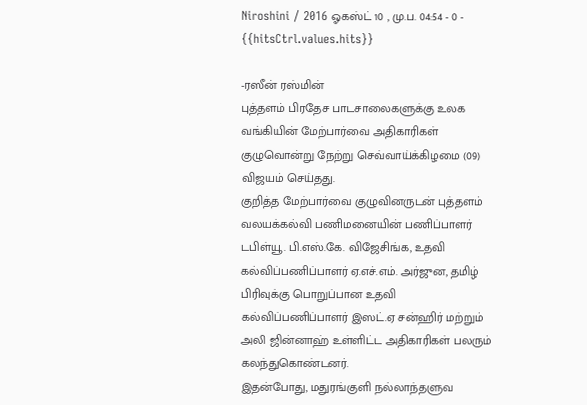Niroshini / 2016 ஓகஸ்ட் 10 , மு.ப. 04:54 - 0 - {{hitsCtrl.values.hits}}

-ரஸீன் ரஸ்மின்
புத்தளம் பிரதேச பாடசாலைகளுக்கு உலக வங்கியின் மேற்பார்வை அதிகாரிகள் குழுவொன்று நேற்று செவ்வாய்க்கிழமை (09) விஜயம் செய்தது.
குறித்த மேற்பார்வை குழுவினருடன் புத்தளம் வலயக்கல்வி பணிமனையின் பணிப்பாளர் டபிள்யூ. பி.எஸ்.கே. விஜேசிங்க, உதவி கல்விப்பணிப்பாளர் ஏ.எச்.எம். அர்ஜுன, தமிழ் பிரிவுக்கு பொறுப்பான உதவி கல்விப்பணிப்பாளர் இஸட்.ஏ சன்ஹிர் மற்றும் அலி ஜின்னாஹ் உள்ளிட்ட அதிகாரிகள் பலரும் கலந்துகொண்டனர்.
இதன்போது, மதுரங்குளி நல்லாந்தளுவ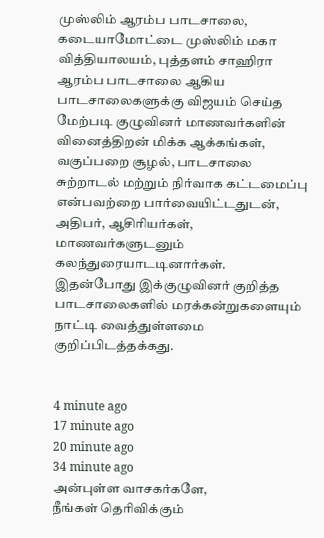முஸ்லிம் ஆரம்ப பாடசாலை, கடையாமோட்டை முஸ்லிம் மகா வித்தியாலயம், புத்தளம் சாஹிரா ஆரம்ப பாடசாலை ஆகிய பாடசாலைகளுக்கு விஜயம் செய்த மேற்படி குழுவினர் மாணவர்களின் வினைத்திறன் மிக்க ஆக்கங்கள், வகுப்பறை சூழல், பாடசாலை சுற்றாடல் மற்றும் நிர்வாக கட்டமைப்பு என்பவற்றை பார்வையிட்டதுடன், அதிபர், ஆசிரியர்கள், மாணவர்களுடனும் கலந்துரையாடடினார்கள்.
இதன்போது இக்குழுவினர் குறித்த பாடசாலைகளில் மரக்கன்றுகளையும் நாட்டி வைத்துள்ளமை குறிப்பிடத்தக்கது.


4 minute ago
17 minute ago
20 minute ago
34 minute ago
அன்புள்ள வாசகர்களே,
நீங்கள் தெரிவிக்கும்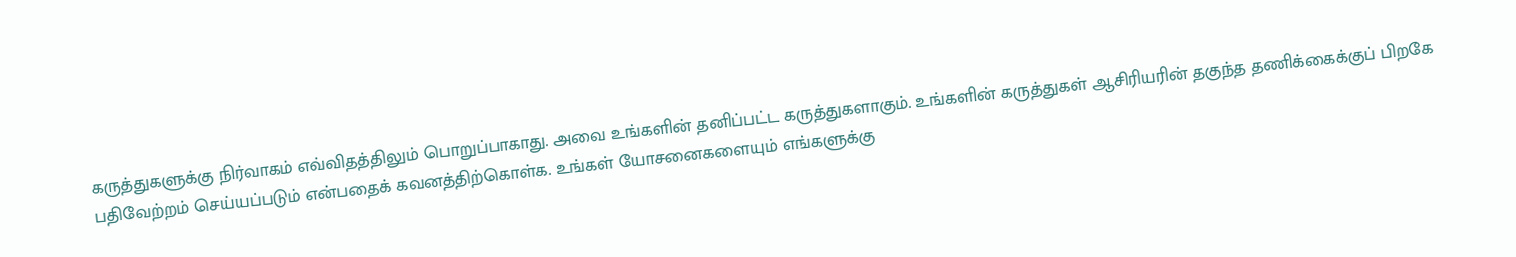கருத்துகளுக்கு நிர்வாகம் எவ்விதத்திலும் பொறுப்பாகாது. அவை உங்களின் தனிப்பட்ட கருத்துகளாகும். உங்களின் கருத்துகள் ஆசிரியரின் தகுந்த தணிக்கைக்குப் பிறகே பதிவேற்றம் செய்யப்படும் என்பதைக் கவனத்திற்கொள்க. உங்கள் யோசனைகளையும் எங்களுக்கு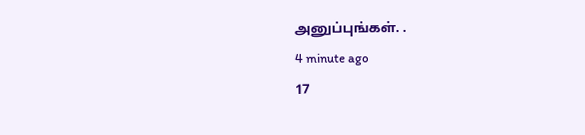அனுப்புங்கள். .
4 minute ago
17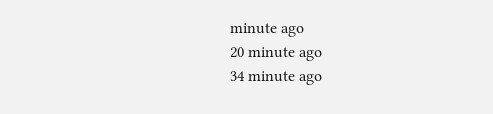minute ago
20 minute ago
34 minute ago